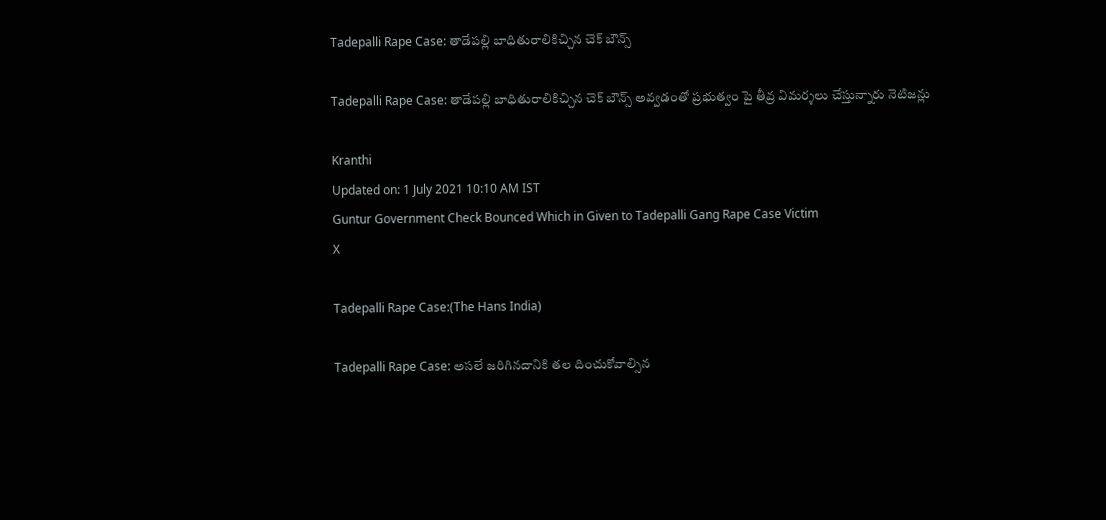Tadepalli Rape Case: తాడేపల్లి బాధితురాలికిచ్చిన చెక్ బౌన్స్

Tadepalli Rape Case: తాడేపల్లి బాధితురాలికిచ్చిన చెక్ బౌన్స్ అవ్వడంతో ప్రభుత్వం పై తీవ్ర విమర్శలు చేస్తున్నారు నెటిజన్లు

Kranthi
Updated on: 1 July 2021 10:10 AM IST
Guntur Government Check Bounced Which in Given to Tadepalli Gang Rape Case Victim
X

Tadepalli Rape Case:(The Hans India)

Tadepalli Rape Case: అసలే జరిగినదానికి తల దించుకోవాల్సిన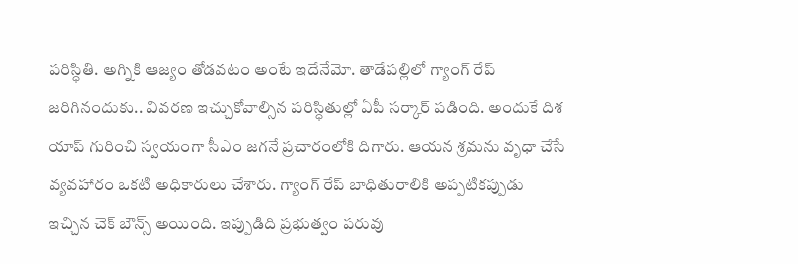పరిస్ధితి. అగ్నికి ఆజ్యం తోడవటం అంటే ఇదేనేమో. తాడేపల్లిలో గ్యాంగ్ రేప్ జరిగినందుకు.. వివరణ ఇచ్చుకోవాల్సిన పరిస్ధితుల్లో ఏపీ సర్కార్ పడింది. అందుకే దిశ యాప్ గురించి స్వయంగా సీఎం జగనే ప్రచారంలోకి దిగారు. ఆయన శ్రమను వృధా చేసే వ్యవహారం ఒకటి అధికారులు చేశారు. గ్యాంగ్ రేప్ బాధితురాలికి అప్పటికప్పుడు ఇచ్చిన చెక్ బౌన్స్ అయింది. ఇప్పుడిది ప్రభుత్వం పరువు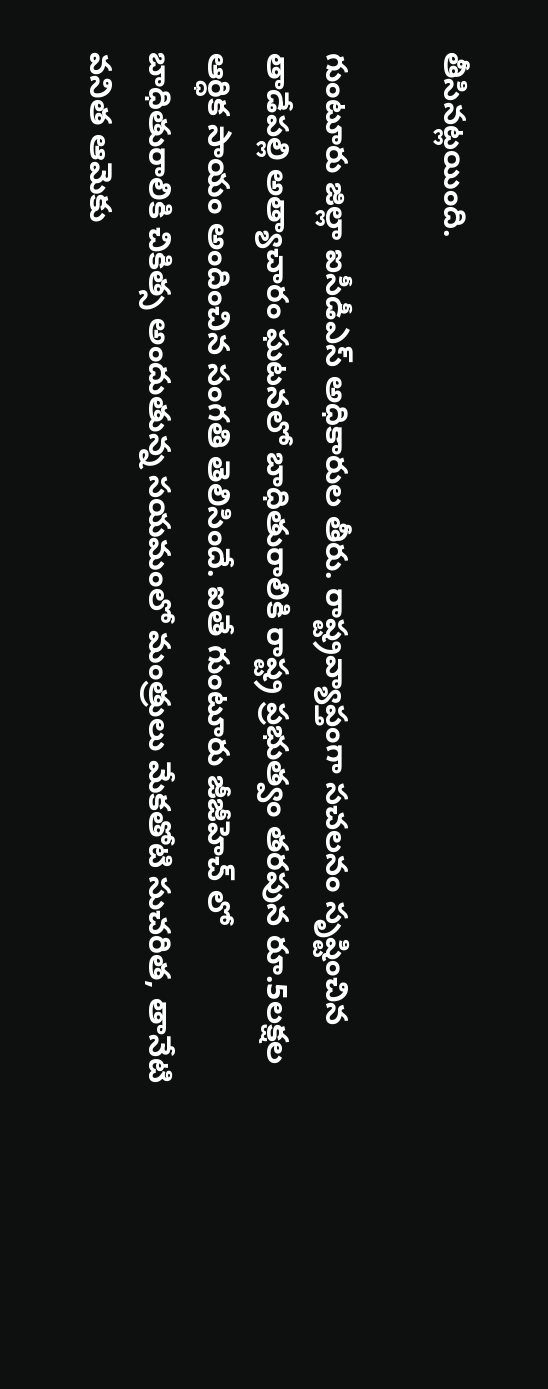తీసినట్లయింది.

గుంటూరు జిల్లా ఐసీడీఎస్ అధికారుల తీరు. రాష్ట్రవ్యాప్తంగా సచలనం సృష్టించిన తాడేపల్లి అత్యాచారం ఘటనలో బాధితురాలికి రాష్ట్ర ప్రభుత్వం తరపున రూ.5లక్షల ఆర్ధిక సాయం అందించిన సంగతి తెలిసిందే. ఐతే గుంటూరు జీజీహెచ్ లో బాధితురాలికి చికిత్స అందుతున్న సయమంలో మంత్రులు మేకతోటి సుచరిత, తానేటి వనిత ఆమెకు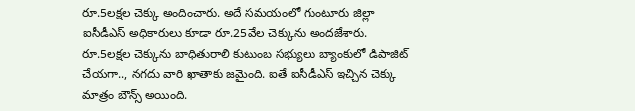రూ.5లక్షల చెక్కు అందించారు. అదే సమయంలో గుంటూరు జిల్లా ఐసీడీఎస్ అధికారులు కూడా రూ.25వేల చెక్కును అందజేశారు. రూ.5లక్షల చెక్కును బాధితురాలి కుటుంబ సభ్యులు బ్యాంకులో డిపాజిట్ చేయగా.., నగదు వారి ఖాతాకు జమైంది. ఐతే ఐసీడీఎస్ ఇచ్చిన చెక్కు మాత్రం బౌన్స్ అయింది.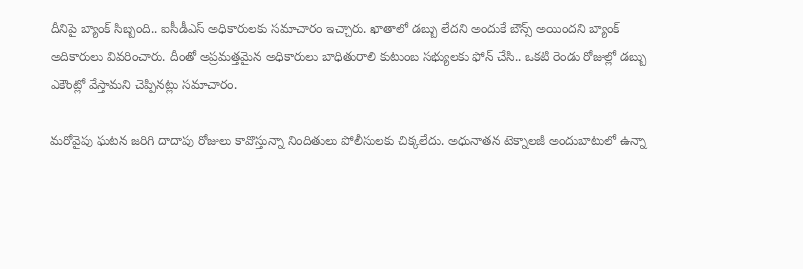దీనిపై బ్యాంక్ సిబ్బంది.. ఐసీడీఎస్ అధికారులకు సమాచారం ఇచ్చారు. ఖాతాలో డబ్బు లేదని అందుకే బౌన్స్ అయిందని బ్యాంక్ అదికారులు వివరించారు. దీంతో అప్రమత్తమైన అధికారులు బాధితురాలి కుటుంబ సభ్యులకు ఫోన్ చేసి.. ఒకటి రెండు రోజుల్లో డబ్బు ఎకౌంట్లో వేస్తామని చెప్పినట్లు సమాచారం.

మరోవైపు ఘటన జరిగి దాదాపు రోజులు కావొస్తున్నా నిందితులు పోలీసులకు చిక్కలేదు. అధునాతన టెక్నాలజీ అందుబాటులో ఉన్నా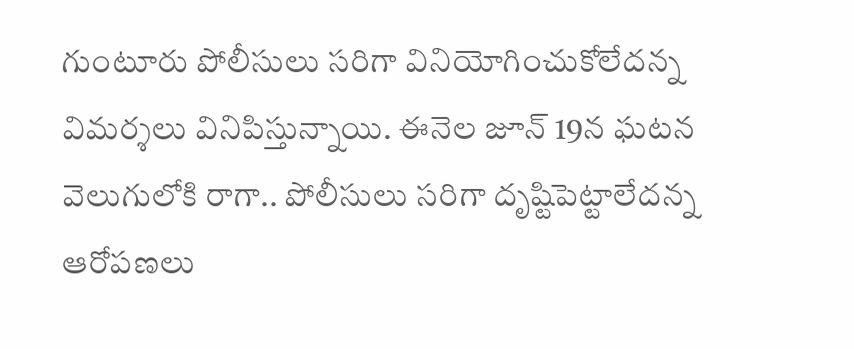గుంటూరు పోలీసులు సరిగా వినియోగించుకోలేదన్న విమర్శలు వినిపిస్తున్నాయి. ఈనెల జూన్ 19న ఘటన వెలుగులోకి రాగా.. పోలీసులు సరిగా దృష్టిపెట్టాలేదన్న ఆరోపణలు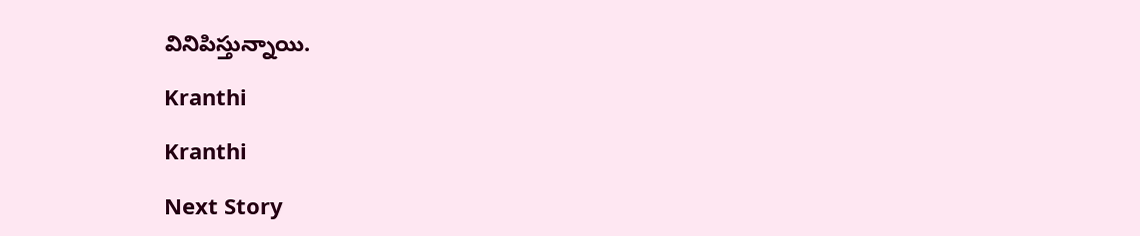వినిపిస్తున్నాయి.

Kranthi

Kranthi

Next Story